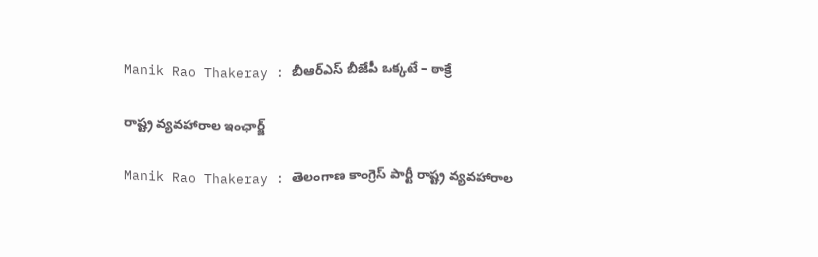Manik Rao Thakeray : బీఆర్ఎస్ బీజేపీ ఒక్క‌టే – ఠాక్రే

రాష్ట్ర వ్య‌వ‌హారాల ఇంఛార్జ్

Manik Rao Thakeray : తెలంగాణ కాంగ్రెస్ పార్టీ రాష్ట్ర వ్య‌వ‌హారాల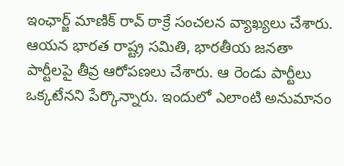ఇంఛార్జ్ మాణిక్ రావ్ ఠాక్రే సంచ‌ల‌న వ్యాఖ్య‌లు చేశారు. ఆయ‌న భార‌త రాష్ట్ర స‌మితి, భార‌తీయ జ‌న‌తా పార్టీల‌పై తీవ్ర ఆరోప‌ణ‌లు చేశారు. ఆ రెండు పార్టీలు ఒక్క‌టేన‌ని పేర్కొన్నారు. ఇందులో ఎలాంటి అనుమానం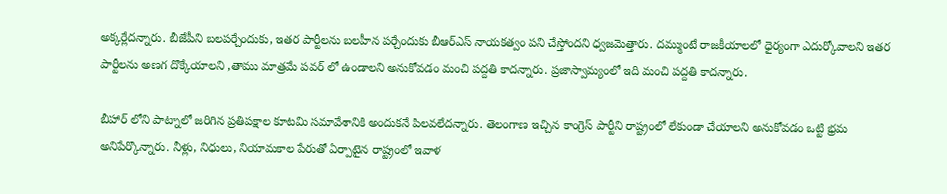అక్క‌ర్లేద‌న్నారు. బీజేపీని బ‌ల‌ప‌ర్చేందుకు, ఇత‌ర పార్టీల‌ను బ‌ల‌హీన ప‌ర్చేందుకు బీఆర్ఎస్ నాయ‌క‌త్వం ప‌ని చేస్తోంద‌ని ధ్వ‌జ‌మెత్తారు. ద‌మ్ముంటే రాజ‌కీయాలలో ధైర్యంగా ఎదుర్కోవాల‌ని ఇత‌ర పార్టీల‌ను అణ‌గ దొక్కేయాల‌ని ,తాము మాత్ర‌మే ప‌వ‌ర్ లో ఉండాల‌ని అనుకోవ‌డం మంచి ప‌ద్ద‌తి కాద‌న్నారు. ప్ర‌జాస్వామ్యంలో ఇది మంచి ప‌ద్ద‌తి కాద‌న్నారు.

బీహార్ లోని పాట్నాలో జ‌రిగిన ప్ర‌తిప‌క్షాల కూట‌మి స‌మావేశానికి అందుకనే పిల‌వ‌లేద‌న్నారు. తెలంగాణ ఇచ్చిన కాంగ్రెస్ పార్టీని రాష్ట్రంలో లేకుండా చేయాల‌ని అనుకోవ‌డం ఒట్టి భ్ర‌మ అనిపేర్కొన్నారు. నీళ్లు, నిధులు, నియామ‌కాల పేరుతో ఏర్పాటైన రాష్ట్రంలో ఇవాళ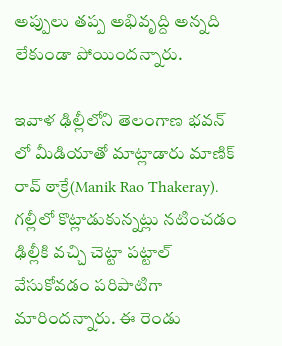అప్పులు త‌ప్ప అభివృద్ది అన్న‌ది లేకుండా పోయింద‌న్నారు.

ఇవాళ ఢిల్లీలోని తెలంగాణ భ‌వ‌న్ లో మీడియాతో మాట్లాడారు మాణిక్ రావ్ ఠాక్రే(Manik Rao Thakeray). గ‌ల్లీలో కొట్లాడుకున్న‌ట్లు న‌టించ‌డం ఢిల్లీకి వ‌చ్చి చెట్టా ప‌ట్టాల్ వేసుకోవ‌డం ప‌రిపాటిగా మారింద‌న్నారు. ఈ రెండు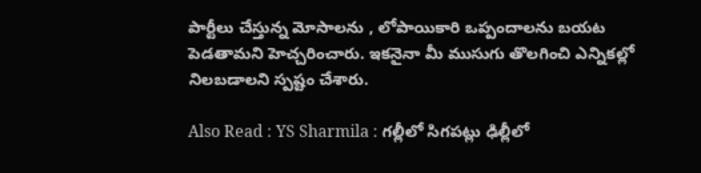పార్టీలు చేస్తున్న మోసాల‌ను , లోపాయికారి ఒప్పందాల‌ను బ‌య‌ట పెడ‌తామ‌ని హెచ్చ‌రించారు. ఇక‌నైనా మీ ముసుగు తొల‌గించి ఎన్నిక‌ల్లో నిల‌బ‌డాల‌ని స్ప‌ష్టం చేశారు.

Also Read : YS Sharmila : గ‌ల్లీలో సిగ‌ప‌ట్లు ఢిల్లీలో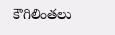కౌగిలింత‌లు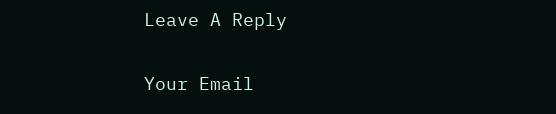Leave A Reply

Your Email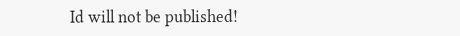Id will not be published!